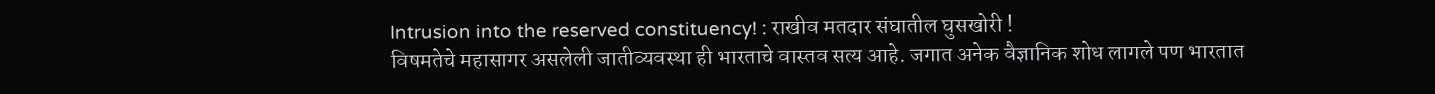Intrusion into the reserved constituency! : राखीव मतदार संघातील घुसखोरी !
विषमतेचे महासागर असलेली जातीव्यवस्था ही भारताचे वास्तव सत्य आहे. जगात अनेक वैज्ञानिक शोध लागले पण भारतात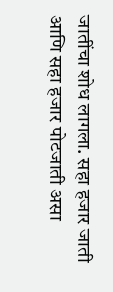जातींचा शोध लागला. सहा हजार जाती आणि सहा हजार पोटजाती असा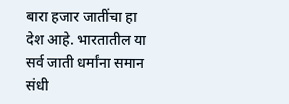बारा हजार जातींचा हा देश आहे. भारतातील या सर्व जाती धर्मांना समान संधी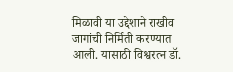मिळावी या उद्देशाने राखीव जागांची निर्मिती करण्यात आली. यासाठी विश्वरत्न डॉ.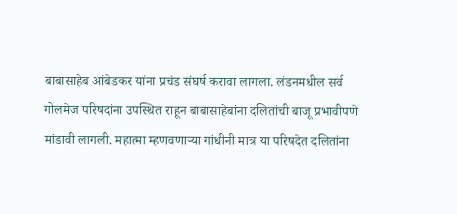बाबासाहेब आंबेडकर यांना प्रचंड संघर्ष करावा लागला. लंडनमधील सर्व गोलमेज परिषदांना उपस्थित राहून बाबासाहेबांना दलितांची बाजू प्रभावीपणे मांडावी लागली. महात्मा म्हणवणाऱ्या गांधीनी मात्र या परिषदेत दलितांना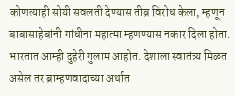कोणत्याही सोयी सवलती देण्यास तीव्र विरोध केला, म्हणून बाबासाहेबांनी गांधीना महात्मा म्हणण्यास नकार दिला होता.
भारतात आम्ही दुहेरी गुलाम आहोत. देशाला स्वातंत्र्य मिळत असेल तर ब्राम्हणवादाच्या अर्थात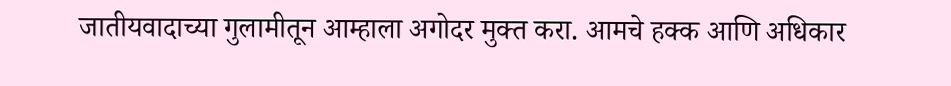जातीयवादाच्या गुलामीतून आम्हाला अगोदर मुक्त करा. आमचे हक्क आणि अधिकार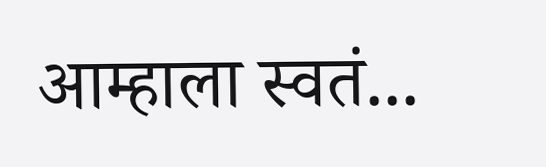आम्हाला स्वतं...